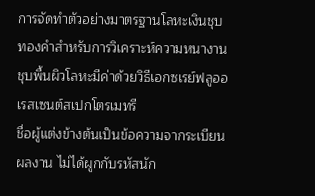การจัดทำตัวอย่างมาตรฐานโลหะเงินชุบทองคำสำหรับการวิเคราะห์ความหนางานชุบพื้นผิวโลหะมีค่าด้วยวิธีเอกซเรย์ฟลูออเรสเซนต์สเปกโตรเมทรี
ชื่อผู้แต่งข้างต้นเป็นข้อความจากระเบียนผลงาน ไม่ได้ผูกกับรหัสนัก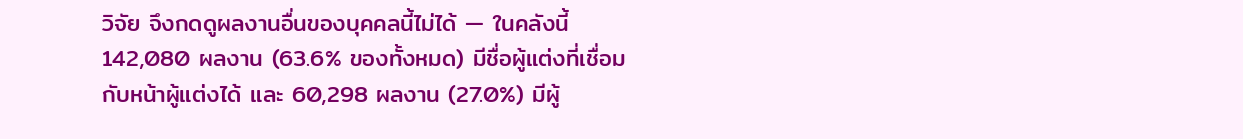วิจัย จึงกดดูผลงานอื่นของบุคคลนี้ไม่ได้ — ในคลังนี้ 142,080 ผลงาน (63.6% ของทั้งหมด) มีชื่อผู้แต่งที่เชื่อมกับหน้าผู้แต่งได้ และ 60,298 ผลงาน (27.0%) มีผู้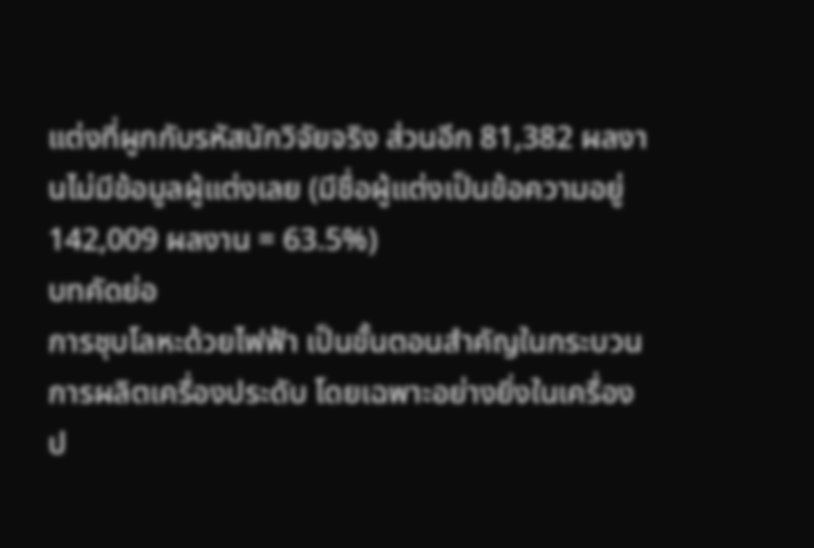แต่งที่ผูกกับรหัสนักวิจัยจริง ส่วนอีก 81,382 ผลงานไม่มีข้อมูลผู้แต่งเลย (มีชื่อผู้แต่งเป็นข้อความอยู่ 142,009 ผลงาน = 63.5%)
บทคัดย่อ
การชุบโลหะด้วยไฟฟ้า เป็นขั้นตอนสำคัญในกระบวนการผลิตเครื่องประดับ โดยเฉพาะอย่างยิ่งในเครื่องป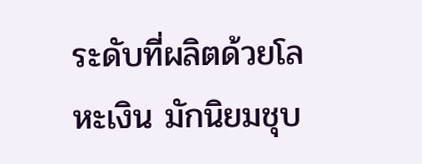ระดับที่ผลิตด้วยโลหะเงิน มักนิยมชุบ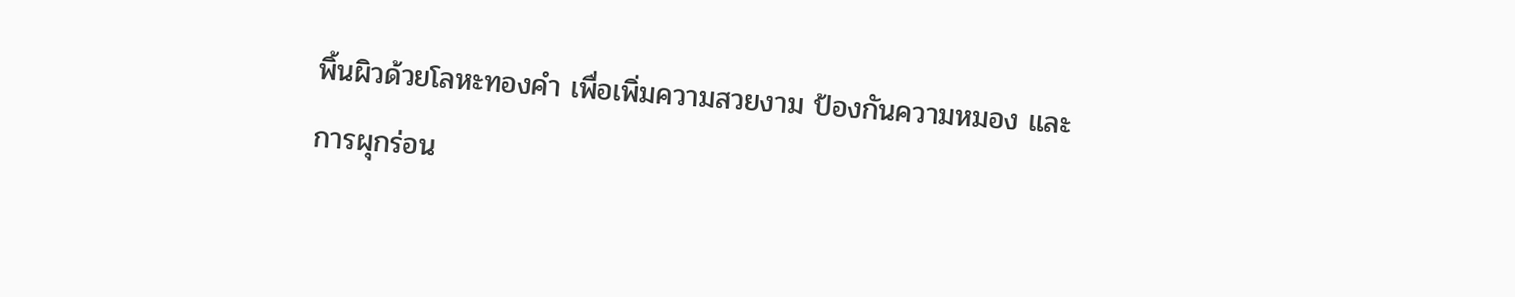พิ้นผิวด้วยโลหะทองคำ เพื่อเพิ่มความสวยงาม ป้องกันความหมอง และการผุกร่อน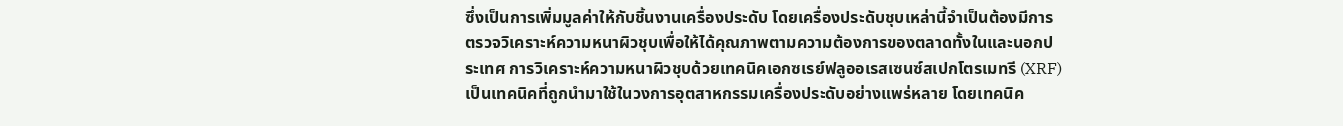ซึ่งเป็นการเพิ่มมูลค่าให้กับชิ้นงานเครื่องประดับ โดยเครื่องประดับชุบเหล่านี้จำเป็นต้องมีการตรวจวิเคราะห์ความหนาผิวชุบเพื่อให้ได้คุณภาพตามความต้องการของตลาดทั้งในและนอกประเทศ การวิเคราะห์ความหนาผิวชุบด้วยเทคนิคเอกซเรย์ฟลูออเรสเซนซ์สเปกโตรเมทรี (XRF) เป็นเทคนิคที่ถูกนำมาใช้ในวงการอุตสาหกรรมเครื่องประดับอย่างแพร่หลาย โดยเทคนิค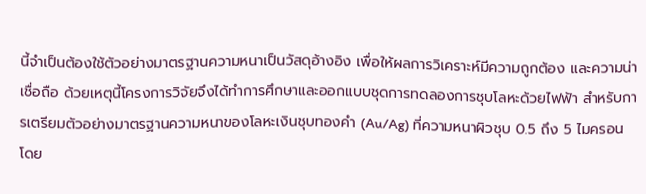นี้จำเป็นต้องใช้ตัวอย่างมาตรฐานความหนาเป็นวัสดุอ้างอิง เพื่อให้ผลการวิเคราะห์มีความถูกต้อง และความน่าเชื่อถือ ด้วยเหตุนี้โครงการวิจัยจึงได้ทำการศึกษาและออกแบบชุดการทดลองการชุบโลหะด้วยไฟฟ้า สำหรับการเตรียมตัวอย่างมาตรฐานความหนาของโลหะเงินชุบทองคำ (Au/Ag) ที่ความหนาผิวชุบ 0.5 ถึง 5 ไมครอน โดย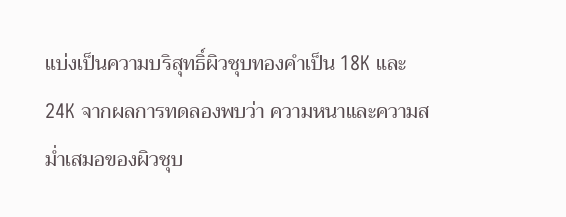แบ่งเป็นความบริสุทธิ์ผิวชุบทองคำเป็น 18K และ 24K จากผลการทดลองพบว่า ความหนาและความสม่ำเสมอของผิวชุบ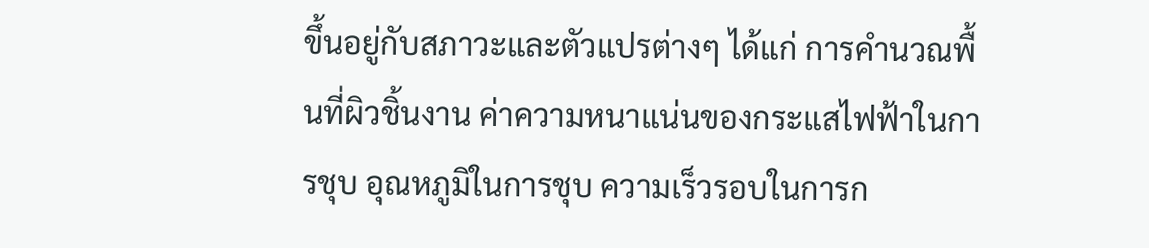ขึ้นอยู่กับสภาวะและตัวแปรต่างๆ ได้แก่ การคำนวณพื้นที่ผิวชิ้นงาน ค่าความหนาแน่นของกระแสไฟฟ้าในการชุบ อุณหภูมิในการชุบ ความเร็วรอบในการก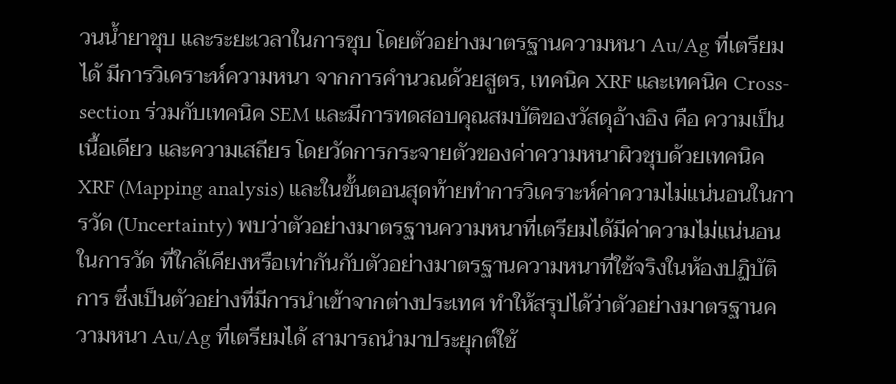วนน้ำยาชุบ และระยะเวลาในการชุบ โดยตัวอย่างมาตรฐานความหนา Au/Ag ที่เตรียมได้ มีการวิเคราะห์ความหนา จากการคำนวณด้วยสูตร, เทคนิค XRF และเทคนิค Cross-section ร่วมกับเทคนิค SEM และมีการทดสอบคุณสมบัติของวัสดุอ้างอิง คือ ความเป็นเนื้อเดียว และความเสถียร โดยวัดการกระจายตัวของค่าความหนาผิวชุบด้วยเทคนิค XRF (Mapping analysis) และในขั้นตอนสุดท้ายทำการวิเคราะห์ค่าความไม่แน่นอนในการวัด (Uncertainty) พบว่าตัวอย่างมาตรฐานความหนาที่เตรียมได้มีค่าความไม่แน่นอนในการวัด ที่ใกล้เคียงหรือเท่ากันกับตัวอย่างมาตรฐานความหนาที่ใช้จริงในห้องปฏิบัติการ ซึ่งเป็นตัวอย่างที่มีการนำเข้าจากต่างประเทศ ทำให้สรุปได้ว่าตัวอย่างมาตรฐานความหนา Au/Ag ที่เตรียมได้ สามารถนำมาประยุกต์ใช้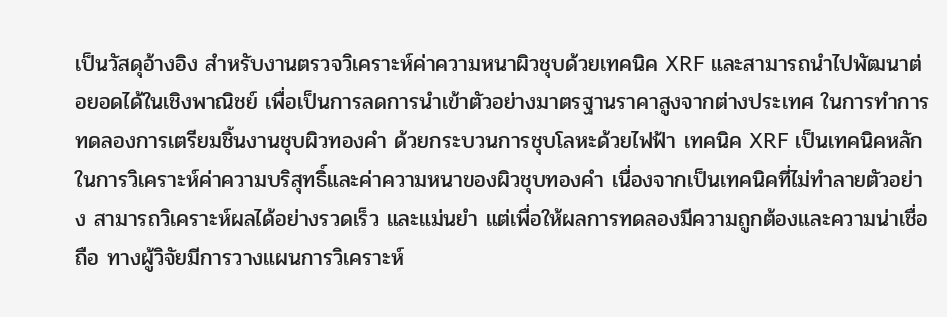เป็นวัสดุอ้างอิง สำหรับงานตรวจวิเคราะห์ค่าความหนาผิวชุบด้วยเทคนิค XRF และสามารถนำไปพัฒนาต่อยอดได้ในเชิงพาณิชย์ เพื่อเป็นการลดการนำเข้าตัวอย่างมาตรฐานราคาสูงจากต่างประเทศ ในการทำการทดลองการเตรียมชิ้นงานชุบผิวทองคำ ด้วยกระบวนการชุบโลหะด้วยไฟฟ้า เทคนิค XRF เป็นเทคนิคหลักในการวิเคราะห์ค่าความบริสุทธิ์และค่าความหนาของผิวชุบทองคำ เนื่องจากเป็นเทคนิคที่ไม่ทำลายตัวอย่าง สามารถวิเคราะห์ผลได้อย่างรวดเร็ว และแม่นยำ แต่เพื่อให้ผลการทดลองมีความถูกต้องและความน่าเชื่อถือ ทางผู้วิจัยมีการวางแผนการวิเคราะห์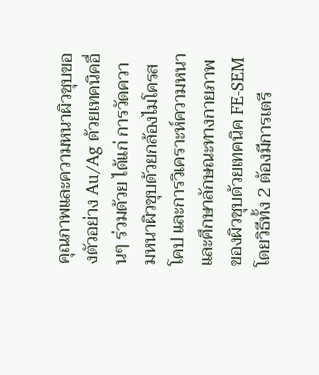คุณภาพและความหนาผิวชุบของตัวอย่าง Au/Ag ด้วยเทคนิคอื่นๆ ร่วมด้วย ได้แก่ การวัดความหนาผิวชุบด้วยกล้องไมโครสโคป และการวิเคราะห์ความหนาและศึกษาลักษณะทางกายภาพของผิวชุบด้วยเทคนิค FE-SEM โดยวิธีทั้ง 2 ต้องมีการเตรี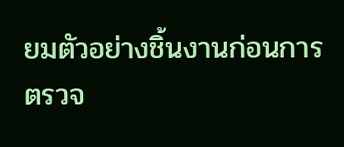ยมตัวอย่างชิ้นงานก่อนการตรวจ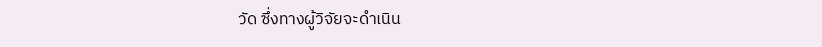วัด ซึ่งทางผู้วิจัยจะดำเนิน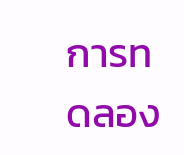การทดลอง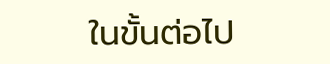ในขั้นต่อไป